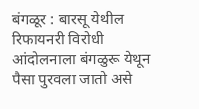बंगळूर : बारसू येथील रिफायनरी विरोधी आंदोलनाला बंगळुरू येथून पैसा पुरवला जातो असे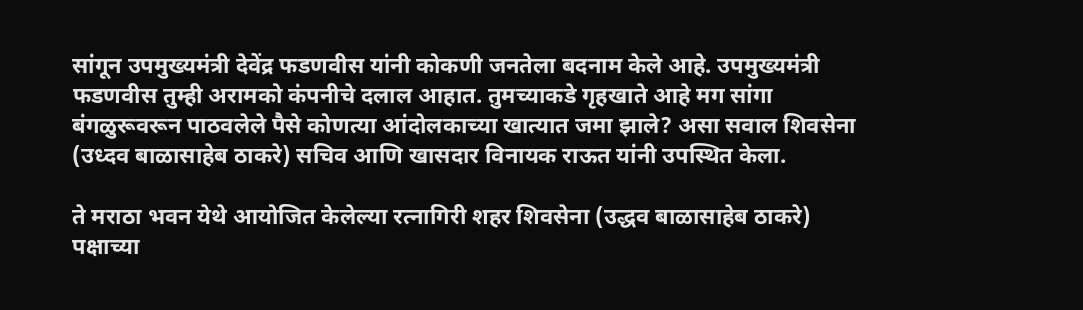सांगून उपमुख्यमंत्री देवेंद्र फडणवीस यांनी कोकणी जनतेला बदनाम केले आहे. उपमुख्यमंत्री फडणवीस तुम्ही अरामको कंपनीचे दलाल आहात. तुमच्याकडे गृहखाते आहे मग सांगा बंगळुरूवरून पाठवलेले पैसे कोणत्या आंदोलकाच्या खात्यात जमा झाले? असा सवाल शिवसेना (उध्दव बाळासाहेब ठाकरे) सचिव आणि खासदार विनायक राऊत यांनी उपस्थित केला.

ते मराठा भवन येथे आयोजित केलेल्या रत्नागिरी शहर शिवसेना (उद्धव बाळासाहेब ठाकरे) पक्षाच्या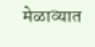मेळाव्यात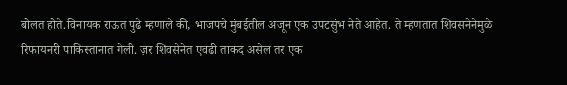बोलत होते.विनायक राऊत पुढे म्हणाले की, भाजपचे मुंबईतील अजून एक उपटसुंभ नेते आहेत. ते म्हणतात शिवसनेनेमुळे रिफायनरी पाकिस्तानात गेली. ज़र शिवसेनेत एवढी ताकद असेल तर एक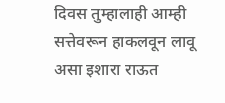दिवस तुम्हालाही आम्ही सत्तेवरून हाकलवून लावू असा इशारा राऊत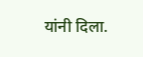यांनी दिला.